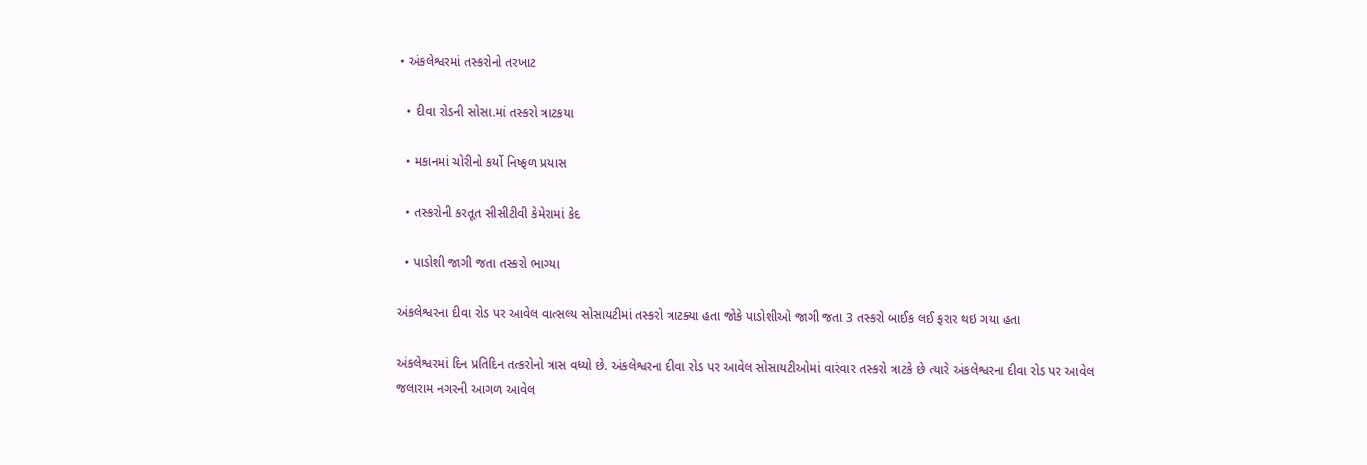• અંકલેશ્વરમાં તસ્કરોનો તરખાટ

  • દીવા રોડની સોસા.માં તસ્કરો ત્રાટકયા

  • મકાનમાં ચોરીનો કર્યો નિષ્ફળ પ્રયાસ

  • તસ્કરોની કરતૂત સીસીટીવી કેમેરામાં કેદ

  • પાડોશી જાગી જતા તસ્કરો ભાગ્યા

અંકલેશ્વરના દીવા રોડ પર આવેલ વાત્સલ્ય સોસાયટીમાં તસ્કરો ત્રાટક્યા હતા જોકે પાડોશીઓ જાગી જતા 3 તસ્કરો બાઈક લઈ ફરાર થઇ ગયા હતા

અંકલેશ્વરમાં દિન પ્રતિદિન તત્કરોનો ત્રાસ વધ્યો છે. અંકલેશ્વરના દીવા રોડ પર આવેલ સોસાયટીઓમાં વારંવાર તસ્કરો ત્રાટકે છે ત્યારે અંકલેશ્વરના દીવા રોડ પર આવેલ જલારામ નગરની આગળ આવેલ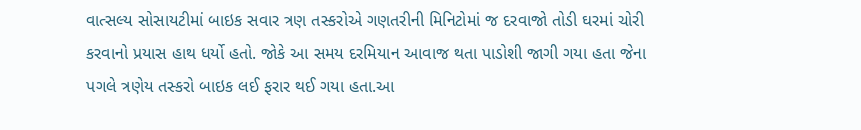વાત્સલ્ય સોસાયટીમાં બાઇક સવાર ત્રણ તસ્કરોએ ગણતરીની મિનિટોમાં જ દરવાજો તોડી ઘરમાં ચોરી કરવાનો પ્રયાસ હાથ ધર્યો હતો. જોકે આ સમય દરમિયાન આવાજ થતા પાડોશી જાગી ગયા હતા જેના પગલે ત્રણેય તસ્કરો બાઇક લઈ ફરાર થઈ ગયા હતા.આ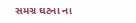સમગ્ર ઘટના ના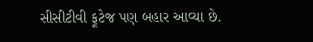સીસીટીવી ફૂટેજ પણ બહાર આવ્યા છે.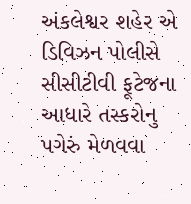અંકલેશ્વર શહેર એ ડિવિઝન પોલીસે સીસીટીવી ફૂટેજના આધારે તસ્કરોનુ પગેરું મેળવવા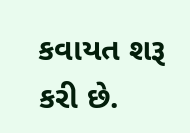કવાયત શરૂ કરી છે.